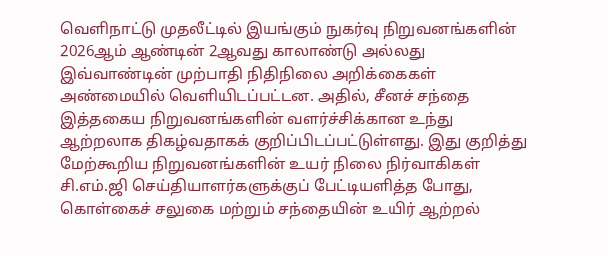வெளிநாட்டு முதலீட்டில் இயங்கும் நுகர்வு நிறுவனங்களின் 2026ஆம் ஆண்டின் 2ஆவது காலாண்டு அல்லது இவ்வாண்டின் முற்பாதி நிதிநிலை அறிக்கைகள் அண்மையில் வெளியிடப்பட்டன. அதில், சீனச் சந்தை இத்தகைய நிறுவனங்களின் வளர்ச்சிக்கான உந்து ஆற்றலாக திகழ்வதாகக் குறிப்பிடப்பட்டுள்ளது. இது குறித்து மேற்கூறிய நிறுவனங்களின் உயர் நிலை நிர்வாகிகள் சி.எம்.ஜி செய்தியாளர்களுக்குப் பேட்டியளித்த போது, கொள்கைச் சலுகை மற்றும் சந்தையின் உயிர் ஆற்றல்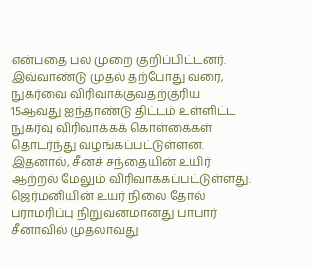என்பதை பல முறை குறிப்பிட்டனர்.
இவ்வாண்டு முதல் தற்போது வரை, நுகர்வை விரிவாக்குவதற்குரிய 15ஆவது ஐந்தாண்டு திட்டம் உள்ளிட்ட நுகர்வு விரிவாக்கக் கொள்கைகள் தொடர்ந்து வழங்கப்பட்டுள்ளன. இதனால், சீனச் சந்தையின் உயிர் ஆற்றல் மேலும் விரிவாக்கப்பட்டுள்ளது. ஜெர்மனியின் உயர் நிலை தோல் பராமரிப்பு நிறுவனமானது பாபார் சீனாவில் முதலாவது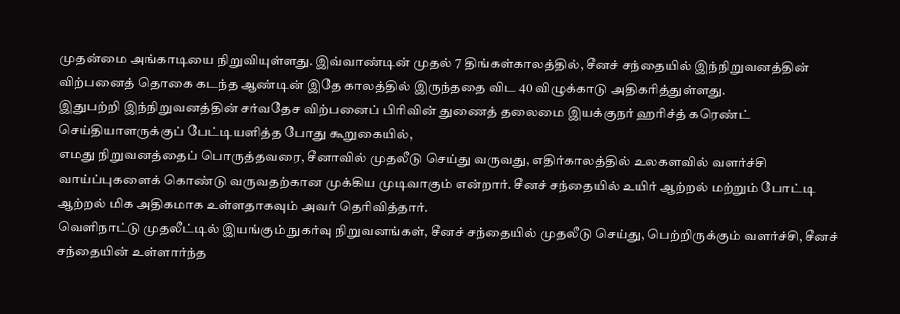முதன்மை அங்காடியை நிறுவியுள்ளது. இவ்வாண்டின் முதல் 7 திங்கள்காலத்தில், சீனச் சந்தையில் இந்நிறுவனத்தின் விற்பனைத் தொகை கடந்த ஆண்டின் இதே காலத்தில் இருந்ததை விட 40 விழுக்காடு அதிகரித்துள்ளது.
இதுபற்றி இந்நிறுவனத்தின் சர்வதேச விற்பனைப் பிரிவின் துணைத் தலைமை இயக்குநர் ஹரிச்த் கரெண்ட் செய்தியாளருக்குப் பேட்டியளித்த போது கூறுகையில்,
எமது நிறுவனத்தைப் பொருத்தவரை, சீனாவில் முதலீடு செய்து வருவது, எதிர்காலத்தில் உலகளவில் வளர்ச்சி வாய்ப்புகளைக் கொண்டு வருவதற்கான முக்கிய முடிவாகும் என்றார். சீனச் சந்தையில் உயிர் ஆற்றல் மற்றும் போட்டி ஆற்றல் மிக அதிகமாக உள்ளதாகவும் அவர் தெரிவித்தார்.
வெளிநாட்டு முதலீட்டில் இயங்கும் நுகர்வு நிறுவனங்கள், சீனச் சந்தையில் முதலீடு செய்து, பெற்றிருக்கும் வளர்ச்சி, சீனச் சந்தையின் உள்ளார்ந்த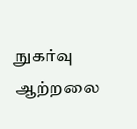நுகர்வு ஆற்றலை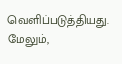வெளிப்படுத்தியது. மேலும்,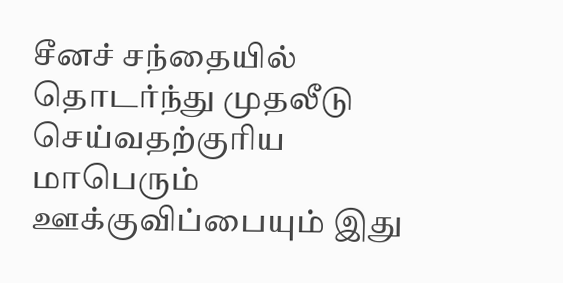சீனச் சந்தையில் தொடர்ந்து முதலீடு செய்வதற்குரிய மாபெரும் ஊக்குவிப்பையும் இது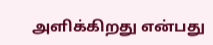அளிக்கிறது என்பது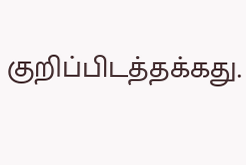குறிப்பிடத்தக்கது.